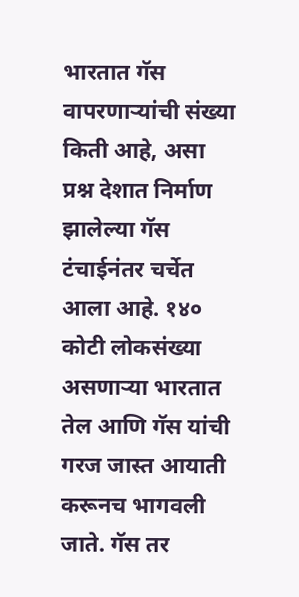भारतात गॅस वापरणाऱ्यांची संख्या किती आहे, असा प्रश्न देशात निर्माण झालेल्या गॅस टंचाईनंतर चर्चेत आला आहे. १४० कोटी लोकसंख्या असणाऱ्या भारतात तेल आणि गॅस यांची गरज जास्त आयाती करूनच भागवली जाते. गॅस तर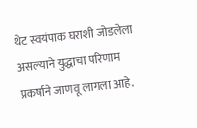थेट स्वयंपाक घराशी जोडलेला असल्याने युद्धाचा परिणाम प्रकर्षाने जाणवू लागला आहे.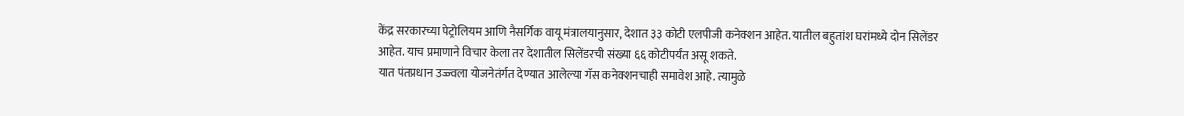केंद्र सरकारच्या पेट्रोलियम आणि नैसर्गिक वायू मंत्रालयानुसार, देशात ३३ कोटी एलपीजी कनेक्शन आहेत. यातील बहुतांश घरांमध्ये दोन सिलेंडर आहेत. याच प्रमाणाने विचार केला तर देशातील सिलेंडरची संख्या ६६ कोटीपर्यंत असू शकते.
यात पंतप्रधान उज्ज्वला योजनेतंर्गत देण्यात आलेल्या गॅस कनेक्शनचाही समावेश आहे. त्यामुळे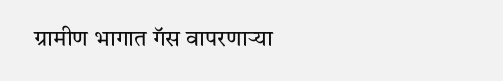ग्रामीण भागात गॅस वापरणाऱ्या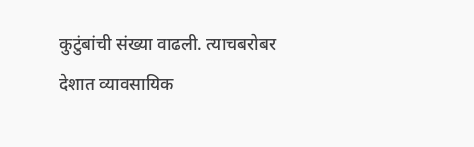कुटुंबांची संख्या वाढली. त्याचबरोबर देशात व्यावसायिक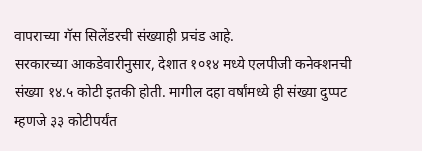वापराच्या गॅस सिलेंडरची संख्याही प्रचंड आहे.
सरकारच्या आकडेवारीनुसार, देशात १०१४ मध्ये एलपीजी कनेक्शनची संख्या १४.५ कोटी इतकी होती. मागील दहा वर्षांमध्ये ही संख्या दुप्पट म्हणजे ३३ कोटीपर्यंत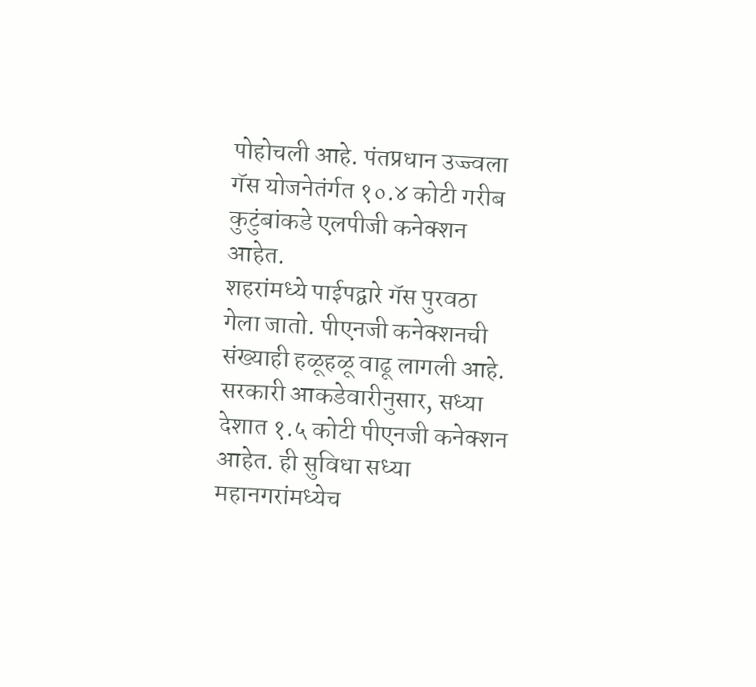पोहोचली आहे. पंतप्रधान उज्ज्वला गॅस योजनेतंर्गत १०.४ कोटी गरीब कुटुंबांकडे एलपीजी कनेक्शन आहेत.
शहरांमध्ये पाईपद्वारे गॅस पुरवठा गेला जातो. पीएनजी कनेक्शनची संख्याही हळूहळू वाढू लागली आहे. सरकारी आकडेवारीनुसार, सध्या देशात १.५ कोटी पीएनजी कनेक्शन आहेत. ही सुविधा सध्या महानगरांमध्येच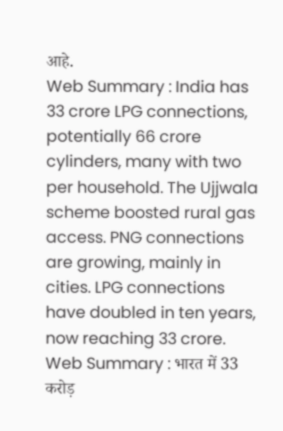आहे.
Web Summary : India has 33 crore LPG connections, potentially 66 crore cylinders, many with two per household. The Ujjwala scheme boosted rural gas access. PNG connections are growing, mainly in cities. LPG connections have doubled in ten years, now reaching 33 crore.
Web Summary : भारत में 33 करोड़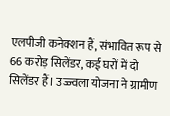एलपीजी कनेक्शन हैं, संभावित रूप से 66 करोड़ सिलेंडर, कई घरों में दो सिलेंडर हैं। उज्ज्वला योजना ने ग्रामीण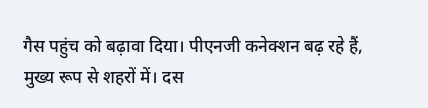गैस पहुंच को बढ़ावा दिया। पीएनजी कनेक्शन बढ़ रहे हैं, मुख्य रूप से शहरों में। दस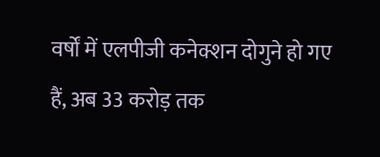वर्षों में एलपीजी कनेक्शन दोगुने हो गए हैं, अब 33 करोड़ तक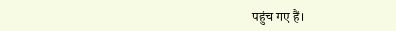पहुंच गए हैं।